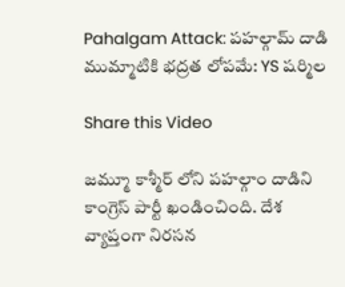Pahalgam Attack: పహల్గామ్‌ దాడి ముమ్మాటికి భద్రత లోపమే: YS షర్మిల

Share this Video

జమ్మూ కాశ్మీర్ లోని పహల్గాం దాడిని కాంగ్రెస్ పార్టీ ఖండించింది. దేశ వ్యాప్తంగా నిరసన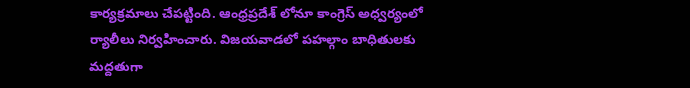కార్యక్రమాలు చేపట్టింది. ఆంధ్రప్రదేశ్ లోనూ కాంగ్రెస్ అధ్వర్యంలో ర్యాలీలు నిర్వహించారు. విజయవాడలో పహల్గాం బాధితులకు మద్దతుగా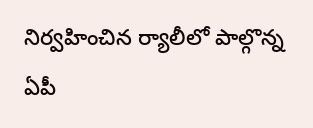నిర్వహించిన ర్యాలీలో పాల్గొన్న ఏపీ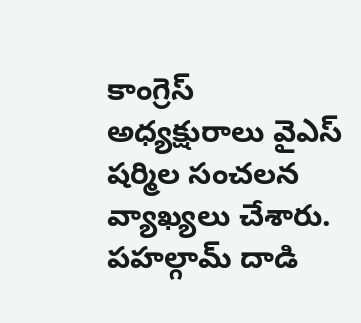కాంగ్రెస్ అధ్యక్షురాలు వైఎస్ షర్మిల సంచలన వ్యాఖ్యలు చేశారు. పహల్గామ్‌ దాడి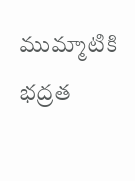ముమ్మాటికి భద్రత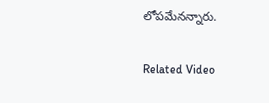లోపమేనన్నారు.

Related Video